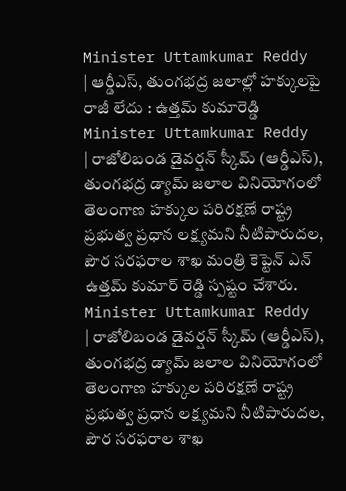Minister Uttamkumar Reddy | ఆర్డీఎస్, తుంగభద్ర జలాల్లో హక్కులపై రాజీ లేదు : ఉత్తమ్ కుమారెడ్డి
Minister Uttamkumar Reddy | రాజోలిబండ డైవర్షన్ స్కీమ్ (ఆర్డీఎస్), తుంగభద్ర డ్యామ్ జలాల వినియోగంలో తెలంగాణ హక్కుల పరిరక్షణే రాష్ట్ర ప్రభుత్వ ప్రధాన లక్ష్యమని నీటిపారుదల, పౌర సరఫరాల శాఖ మంత్రి కెప్టెన్ ఎన్ ఉత్తమ్ కుమార్ రెడ్డి స్పష్టం చేశారు.
Minister Uttamkumar Reddy | రాజోలిబండ డైవర్షన్ స్కీమ్ (ఆర్డీఎస్), తుంగభద్ర డ్యామ్ జలాల వినియోగంలో తెలంగాణ హక్కుల పరిరక్షణే రాష్ట్ర ప్రభుత్వ ప్రధాన లక్ష్యమని నీటిపారుదల, పౌర సరఫరాల శాఖ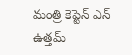మంత్రి కెప్టెన్ ఎన్ ఉత్తమ్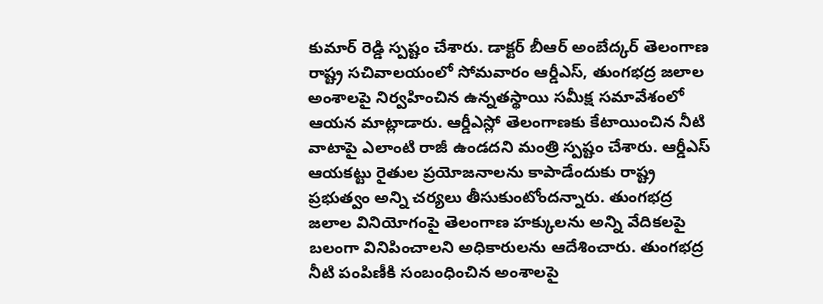కుమార్ రెడ్డి స్పష్టం చేశారు. డాక్టర్ బీఆర్ అంబేద్కర్ తెలంగాణ రాష్ట్ర సచివాలయంలో సోమవారం ఆర్డీఎస్, తుంగభద్ర జలాల అంశాలపై నిర్వహించిన ఉన్నతస్థాయి సమీక్ష సమావేశంలో ఆయన మాట్లాడారు. ఆర్డీఎస్లో తెలంగాణకు కేటాయించిన నీటి వాటాపై ఎలాంటి రాజీ ఉండదని మంత్రి స్పష్టం చేశారు. ఆర్డీఎస్ ఆయకట్టు రైతుల ప్రయోజనాలను కాపాడేందుకు రాష్ట్ర ప్రభుత్వం అన్ని చర్యలు తీసుకుంటోందన్నారు. తుంగభద్ర జలాల వినియోగంపై తెలంగాణ హక్కులను అన్ని వేదికలపై బలంగా వినిపించాలని అధికారులను ఆదేశించారు. తుంగభద్ర నీటి పంపిణీకి సంబంధించిన అంశాలపై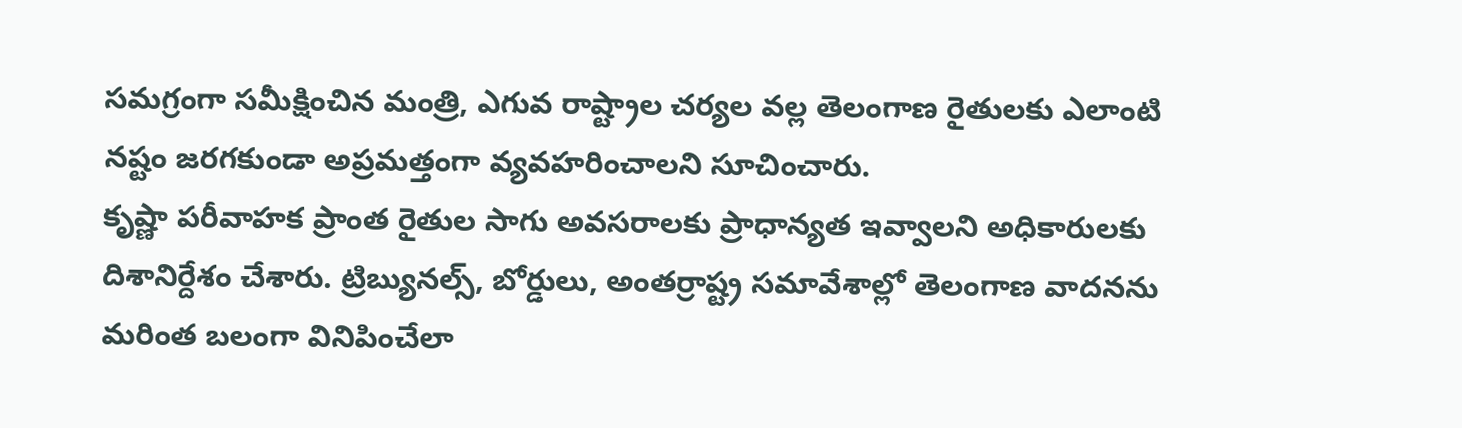సమగ్రంగా సమీక్షించిన మంత్రి, ఎగువ రాష్ట్రాల చర్యల వల్ల తెలంగాణ రైతులకు ఎలాంటి నష్టం జరగకుండా అప్రమత్తంగా వ్యవహరించాలని సూచించారు.
కృష్ణా పరీవాహక ప్రాంత రైతుల సాగు అవసరాలకు ప్రాధాన్యత ఇవ్వాలని అధికారులకు దిశానిర్దేశం చేశారు. ట్రిబ్యునల్స్, బోర్డులు, అంతర్రాష్ట్ర సమావేశాల్లో తెలంగాణ వాదనను మరింత బలంగా వినిపించేలా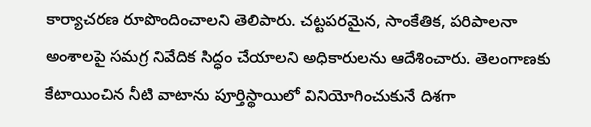కార్యాచరణ రూపొందించాలని తెలిపారు. చట్టపరమైన, సాంకేతిక, పరిపాలనా అంశాలపై సమగ్ర నివేదిక సిద్ధం చేయాలని అధికారులను ఆదేశించారు. తెలంగాణకు కేటాయించిన నీటి వాటాను పూర్తిస్థాయిలో వినియోగించుకునే దిశగా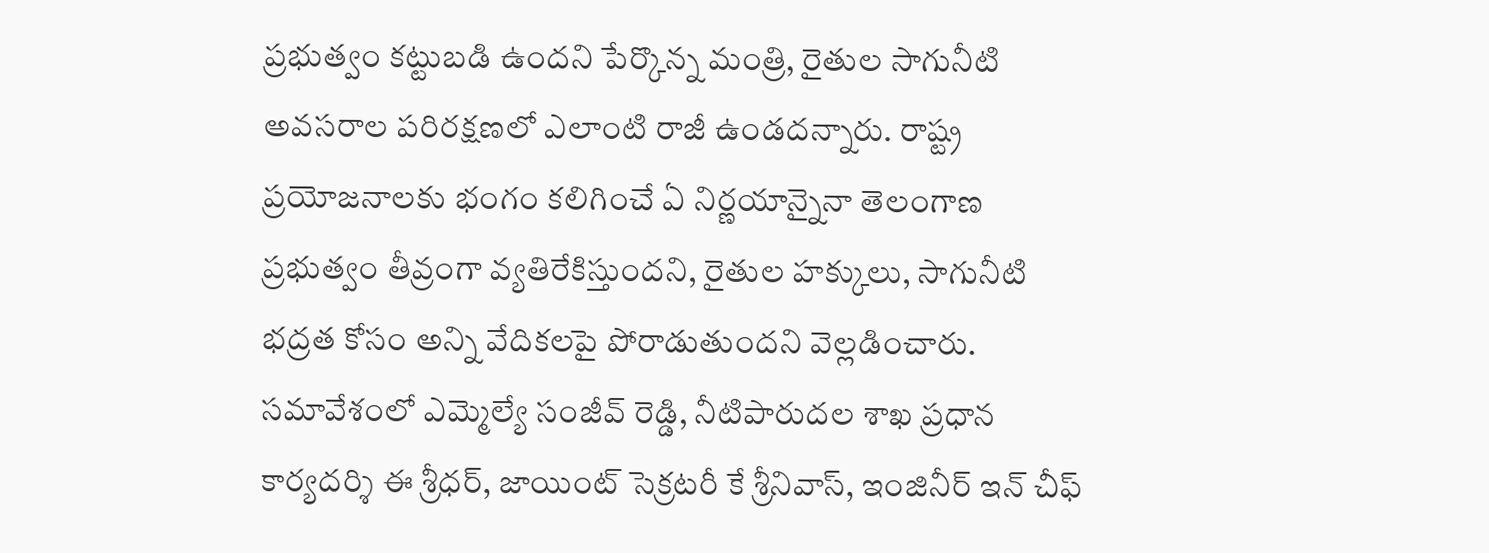ప్రభుత్వం కట్టుబడి ఉందని పేర్కొన్న మంత్రి, రైతుల సాగునీటి అవసరాల పరిరక్షణలో ఎలాంటి రాజీ ఉండదన్నారు. రాష్ట్ర ప్రయోజనాలకు భంగం కలిగించే ఏ నిర్ణయాన్నైనా తెలంగాణ ప్రభుత్వం తీవ్రంగా వ్యతిరేకిస్తుందని, రైతుల హక్కులు, సాగునీటి భద్రత కోసం అన్ని వేదికలపై పోరాడుతుందని వెల్లడించారు. సమావేశంలో ఎమ్మెల్యే సంజీవ్ రెడ్డి, నీటిపారుదల శాఖ ప్రధాన కార్యదర్శి ఈ శ్రీధర్, జాయింట్ సెక్రటరీ కే శ్రీనివాస్, ఇంజినీర్ ఇన్ చీఫ్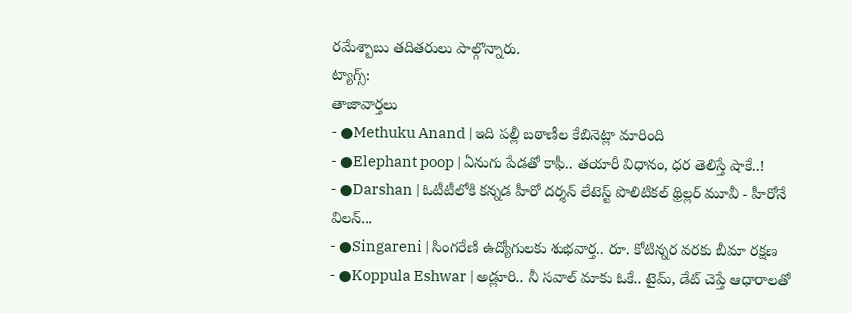రమేశ్బాబు తదితరులు పాల్గొన్నారు.
ట్యాగ్స్:
తాజావార్తలు
- ●Methuku Anand | ఇది పల్లీ బఠాణీల కేబినెట్లా మారింది
- ●Elephant poop | ఏనుగు పేడతో కాఫీ.. తయారీ విధానం, ధర తెలిస్తే షాకే..!
- ●Darshan | ఓటీటీలోకి కన్నడ హీరో దర్శన్ లేటెస్ట్ పొలిటికల్ థ్రిల్లర్ మూవీ - హీరోనే విలన్...
- ●Singareni | సింగరేణి ఉద్యోగులకు శుభవార్త.. రూ. కోటిన్నర వరకు బీమా రక్షణ
- ●Koppula Eshwar | అడ్లూరి.. నీ సవాల్ మాకు ఓకే.. టైమ్, డేట్ చెప్తే ఆధారాలతో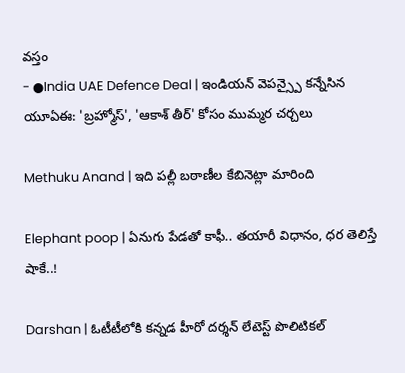వస్తం
- ●India UAE Defence Deal | ఇండియన్ వెపన్స్పై కన్నేసిన యూఏఈ: 'బ్రహ్మోస్', 'ఆకాశ్ తీర్' కోసం ముమ్మర చర్చలు

Methuku Anand | ఇది పల్లీ బఠాణీల కేబినెట్లా మారింది

Elephant poop | ఏనుగు పేడతో కాఫీ.. తయారీ విధానం, ధర తెలిస్తే షాకే..!

Darshan | ఓటీటీలోకి కన్నడ హీరో దర్శన్ లేటెస్ట్ పొలిటికల్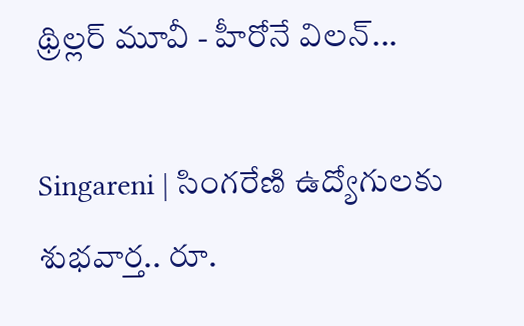థ్రిల్లర్ మూవీ - హీరోనే విలన్...

Singareni | సింగరేణి ఉద్యోగులకు శుభవార్త.. రూ.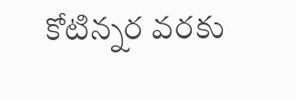కోటిన్నర వరకు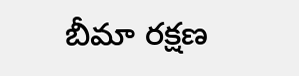బీమా రక్షణ